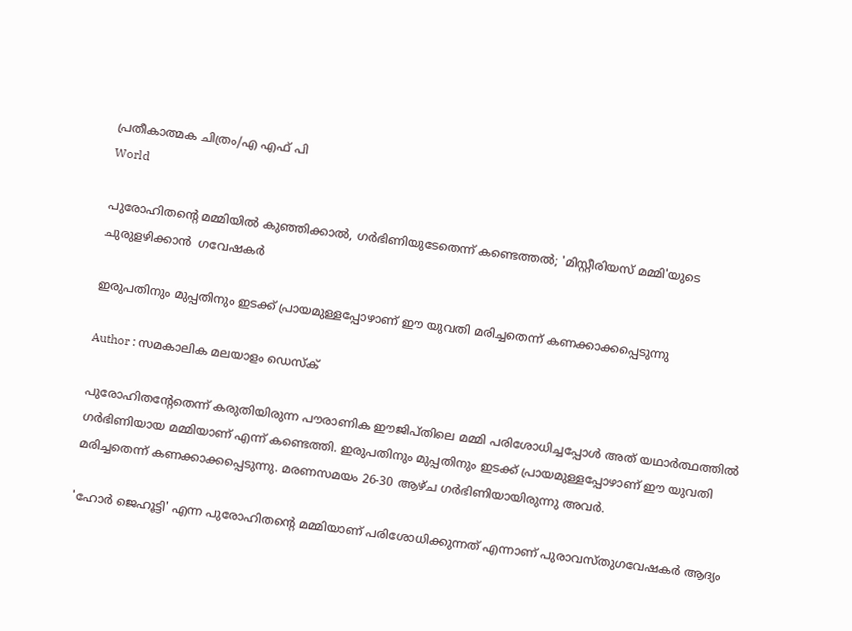പ്രതീകാത്മക ചിത്രം/എ എഫ് പി
World

പുരോഹിതന്റെ മമ്മിയിൽ കുഞ്ഞിക്കാൽ, ഗർഭിണിയുടേതെന്ന് കണ്ടെത്തൽ; 'മിസ്റ്റീരിയസ് മമ്മി'യുടെ ചുരുളഴിക്കാൻ  ഗവേഷകർ

ഇരുപതിനും മുപ്പതിനും ഇടക്ക് പ്രായമുള്ളപ്പോഴാണ് ഈ യുവതി മരിച്ചതെന്ന് കണക്കാക്കപ്പെടുന്നു

Author : സമകാലിക മലയാളം ഡെസ്ക്

പുരോഹിതന്റേതെന്ന് കരുതിയിരുന്ന പൗരാണിക ഈജിപ്തിലെ മമ്മി പരിശോധിച്ചപ്പോൾ അത് യഥാർത്ഥത്തിൽ ഗർഭിണിയായ മമ്മിയാണ് എന്ന് കണ്ടെത്തി. ഇരുപതിനും മുപ്പതിനും ഇടക്ക് പ്രായമുള്ളപ്പോഴാണ് ഈ യുവതി മരിച്ചതെന്ന് കണക്കാക്കപ്പെടുന്നു. മരണസമയം 26-30 ആഴ്ച ഗർഭിണിയായിരുന്നു അവർ.

'ഹോർ ജെഹൂട്ടി' എന്ന പുരോഹിതന്റെ മമ്മിയാണ് പരിശോധിക്കുന്നത് എന്നാണ് പുരാവസ്തുഗവേഷകർ ആദ്യം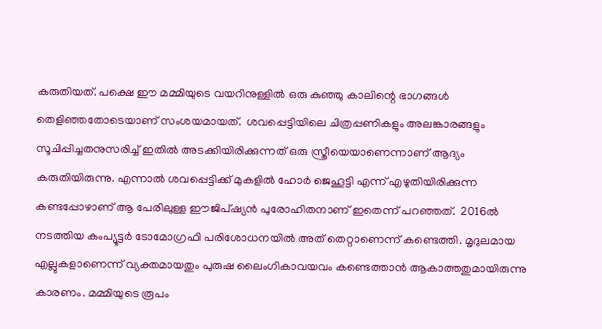കരുതിയത്. പക്ഷെ ഈ മമ്മിയുടെ വയറിനുള്ളിൽ ഒരു കുഞ്ഞു കാലിന്റെ ഭാഗങ്ങൾ തെളിഞ്ഞതോടെയാണ് സംശയമായത്.  ശവപ്പെട്ടിയിലെ ചിത്രപ്പണികളും അലങ്കാരങ്ങളും സൂചിപ്പിച്ചതനുസരിച്ച് ഇതിൽ അടക്കിയിരിക്കുന്നത് ഒരു സ്ത്രീയെയാണെന്നാണ് ആദ്യം കരുതിയിരുന്നു. എന്നാൽ ശവപ്പെട്ടിക്ക് മുകളിൽ ഹോർ ജെഹൂട്ടി എന്ന് എഴുതിയിരിക്കുന്ന കണ്ടപ്പോഴാണ് ആ പേരിലുള്ള ഈജിപ്ഷ്യൻ പുരോഹിതനാണ് ഇതെന്ന് പറഞ്ഞത്.  2016ൽ നടത്തിയ കംപ്യൂട്ടർ ടോമോഗ്രഫി പരിശോധനയിൽ അത് തെറ്റാണെന്ന് കണ്ടെത്തി. മൃദുലമായ എല്ലുകളാണെന്ന് വ്യക്തമായതും പുരുഷ ലൈംഗികാവയവം കണ്ടെത്താൻ ആകാത്തതുമായിരുന്നു കാരണം. മമ്മിയുടെ രൂപം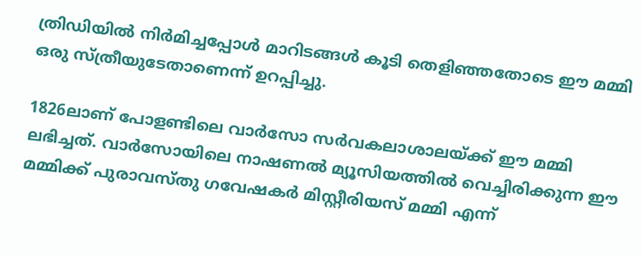ത്രിഡിയിൽ നിർമിച്ചപ്പോൾ മാറിടങ്ങൾ കൂടി തെളിഞ്ഞതോടെ ഈ മമ്മി ഒരു സ്ത്രീയുടേതാണെന്ന് ഉറപ്പിച്ചു.

1826ലാണ് പോളണ്ടിലെ വാർസോ സർവകലാശാലയ്ക്ക് ഈ മമ്മി ലഭിച്ചത്. വാർസോയിലെ നാഷണൽ മ്യൂസിയത്തിൽ വെച്ചിരിക്കുന്ന ഈ മമ്മിക്ക് പുരാവസ്തു ഗവേഷകർ മിസ്റ്റീരിയസ് മമ്മി എന്ന്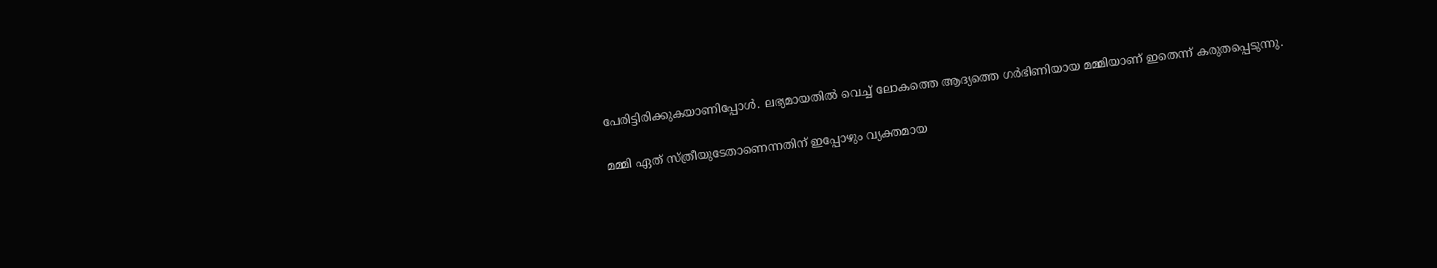പേരിട്ടിരിക്കുകയാണിപ്പോൾ. ലഭ്യമായതിൽ വെച്ച് ലോകത്തെ ആദ്യത്തെ ഗർഭിണിയായ മമ്മിയാണ് ഇതെന്ന് കരുതപ്പെടുന്നു.

മമ്മി ഏത് സ്ത്രീയുടേതാണെന്നതിന് ഇപ്പോഴും വ്യക്തമായ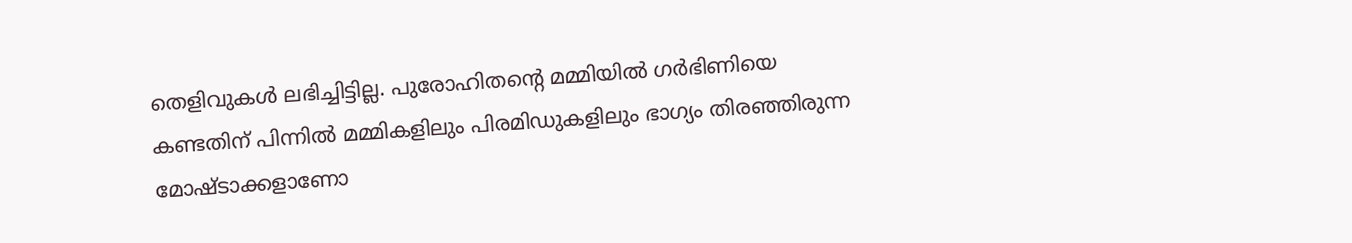തെളിവുകൾ ലഭിച്ചിട്ടില്ല. പുരോഹിതന്റെ മമ്മിയിൽ ഗർഭിണിയെ കണ്ടതിന് പിന്നിൽ മമ്മികളിലും പിരമിഡുകളിലും ഭാഗ്യം തിരഞ്ഞിരുന്ന മോഷ്ടാക്കളാണോ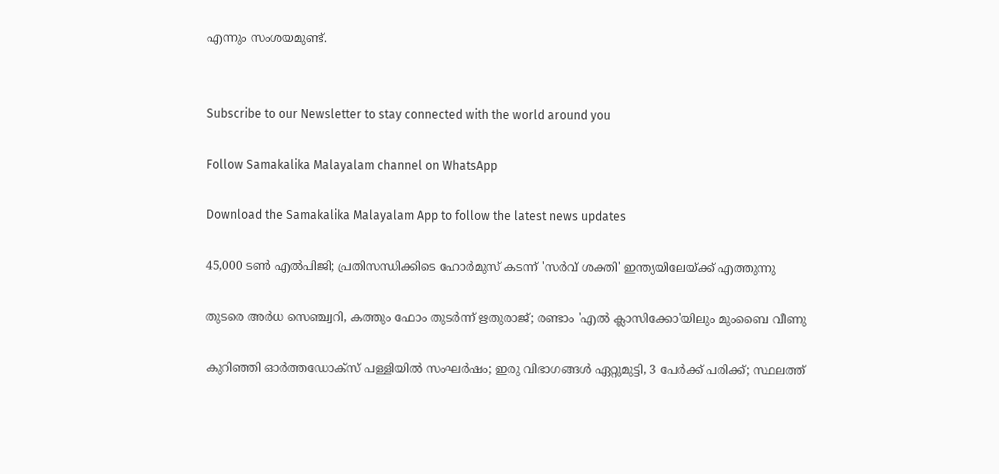എന്നും സംശയമുണ്ട്.


Subscribe to our Newsletter to stay connected with the world around you

Follow Samakalika Malayalam channel on WhatsApp

Download the Samakalika Malayalam App to follow the latest news updates

45,000 ടൺ എൽപിജി; പ്രതിസന്ധിക്കിടെ ഹോർമുസ് കടന്ന് 'സർവ് ശക്തി' ഇന്ത്യയിലേയ്ക്ക് എത്തുന്നു

തുടരെ അര്‍ധ സെഞ്ച്വറി, കത്തും ഫോം തുടര്‍ന്ന് ഋതുരാജ്; രണ്ടാം 'എല്‍ ക്ലാസിക്കോ'യിലും മുംബൈ വീണു

കുറിഞ്ഞി ഓർത്തഡോക്സ് പള്ളിയിൽ സംഘർഷം; ഇരു വിഭാഗങ്ങൾ ഏറ്റുമുട്ടി, 3 പേർക്ക് പരിക്ക്; സ്ഥലത്ത്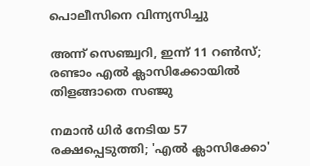പൊലീസിനെ വിന്ന്യസിച്ചു

അന്ന് സെഞ്ച്വറി, ഇന്ന് 11 റണ്‍സ്; രണ്ടാം എല്‍ ക്ലാസിക്കോയില്‍ തിളങ്ങാതെ സഞ്ജു

നമാന്‍ ധിര്‍ നേടിയ 57 രക്ഷപ്പെടുത്തി; 'എല്‍ ക്ലാസിക്കോ'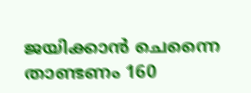ജയിക്കാന്‍ ചെന്നൈ താണ്ടണം 160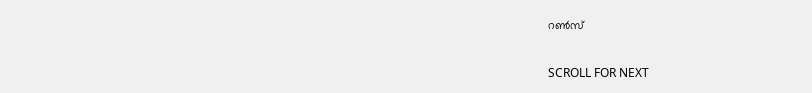റണ്‍സ്

SCROLL FOR NEXT